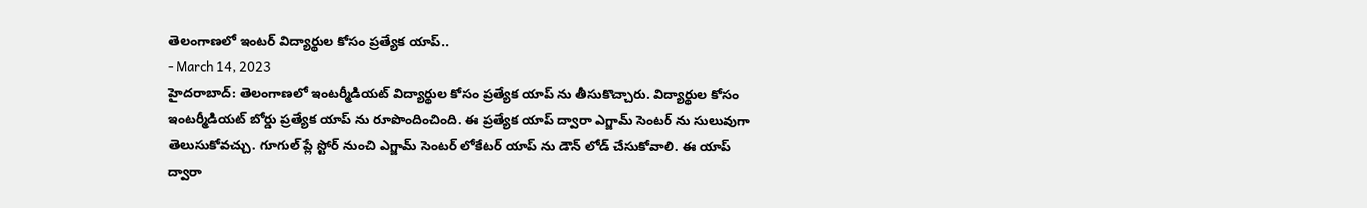తెలంగాణలో ఇంటర్ విద్యార్థుల కోసం ప్రత్యేక యాప్..
- March 14, 2023
హైదరాబాద్: తెలంగాణలో ఇంటర్మీడియట్ విద్యార్థుల కోసం ప్రత్యేక యాప్ ను తీసుకొచ్చారు. విద్యార్థుల కోసం ఇంటర్మీడియట్ బోర్డు ప్రత్యేక యాప్ ను రూపొందించింది. ఈ ప్రత్యేక యాప్ ద్వారా ఎగ్జామ్ సెంటర్ ను సులువుగా తెలుసుకోవచ్చు. గూగుల్ ప్లే స్టోర్ నుంచి ఎగ్జామ్ సెంటర్ లోకేటర్ యాప్ ను డౌన్ లోడ్ చేసుకోవాలి. ఈ యాప్ ద్వారా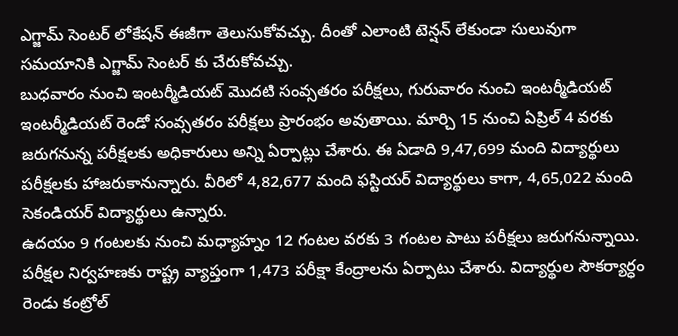ఎగ్జామ్ సెంటర్ లోకేషన్ ఈజీగా తెలుసుకోవచ్చు. దీంతో ఎలాంటి టెన్షన్ లేకుండా సులువుగా సమయానికి ఎగ్జామ్ సెంటర్ కు చేరుకోవచ్చు.
బుధవారం నుంచి ఇంటర్మీడియట్ మొదటి సంవ్సతరం పరీక్షలు, గురువారం నుంచి ఇంటర్మీడియట్ ఇంటర్మీడియట్ రెండో సంవ్సతరం పరీక్షలు ప్రారంభం అవుతాయి. మార్చి 15 నుంచి ఏప్రిల్ 4 వరకు జరుగనున్న పరీక్షలకు అధికారులు అన్ని ఏర్పాట్లు చేశారు. ఈ ఏడాది 9,47,699 మంది విద్యార్థులు పరీక్షలకు హాజరుకానున్నారు. వీరిలో 4,82,677 మంది ఫస్టియర్ విద్యార్థులు కాగా, 4,65,022 మంది సెకండియర్ విద్యార్థులు ఉన్నారు.
ఉదయం 9 గంటలకు నుంచి మధ్యాహ్నం 12 గంటల వరకు 3 గంటల పాటు పరీక్షలు జరుగనున్నాయి. పరీక్షల నిర్వహణకు రాష్ట్ర వ్యాప్తంగా 1,473 పరీక్షా కేంద్రాలను ఏర్పాటు చేశారు. విద్యార్థుల సౌకర్యార్ధం రెండు కంట్రోల్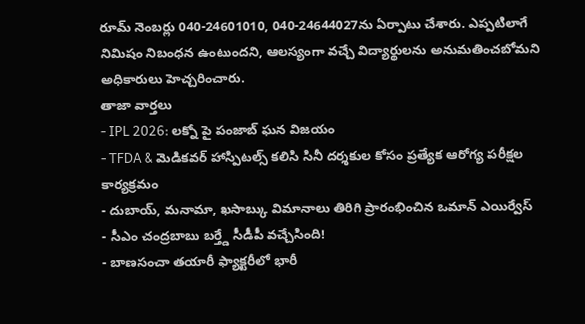రూమ్ నెంబర్లు 040-24601010, 040-24644027ను ఏర్పాటు చేశారు. ఎప్పటిలాగే నిమిషం నిబంధన ఉంటుందని, ఆలస్యంగా వచ్చే విద్యార్థులను అనుమతించబోమని అధికారులు హెచ్చరించారు.
తాజా వార్తలు
- IPL 2026: లక్నో పై పంజాబ్ ఘన విజయం
- TFDA & మెడికవర్ హాస్పిటల్స్ కలిసి సినీ దర్శకుల కోసం ప్రత్యేక ఆరోగ్య పరీక్షల కార్యక్రమం
- దుబాయ్, మనామా, ఖసాబ్కు విమానాలు తిరిగి ప్రారంభించిన ఒమాన్ ఎయిర్వేస్
- సీఎం చంద్రబాబు బర్త్డే సీడీపీ వచ్చేసింది!
- బాణసంచా తయారీ ఫ్యాక్టరీలో భారీ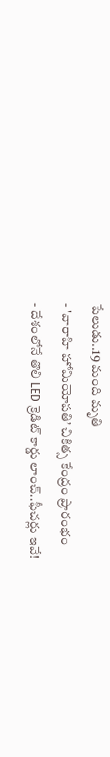పేలుడు..19 మంది మృతి
- 'వారాహి హోమియోపతి’ చికిత్స కేంద్రం ప్రారంభం
- దేశంలోనే తొలి LED క్రెడిట్ కార్డు లాంచ్..ఫీచర్లు ఇవే!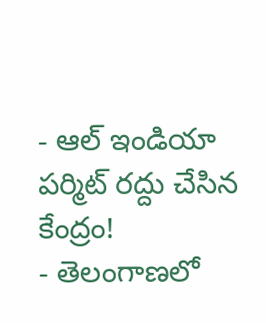- ఆల్ ఇండియా పర్మిట్ రద్దు చేసిన కేంద్రం!
- తెలంగాణలో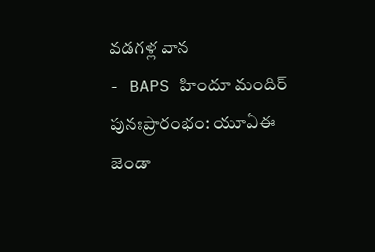వడగళ్ల వాన
- BAPS హిందూ మందిర్ పునఃప్రారంభం: యూఏఈ జెండా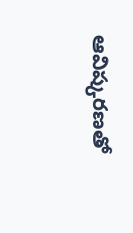ఆవిష్కరణతో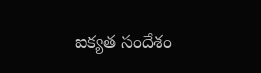ఐక్యత సందేశం